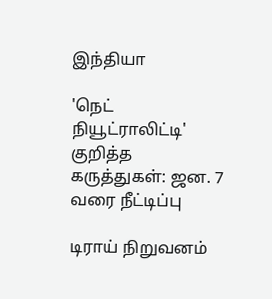இந்தியா

'நெட் நியூட்ராலிட்டி' குறித்த கருத்துகள்: ஜன. 7 வரை நீட்டிப்பு

டிராய் நிறுவனம்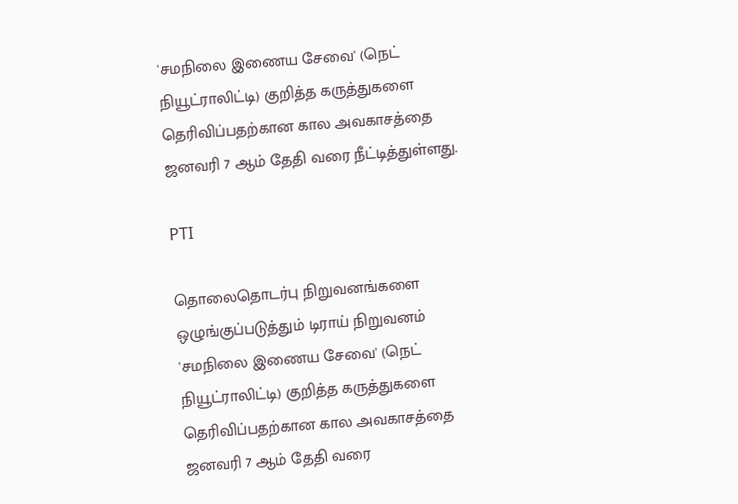'சமநிலை இணைய சேவை' (நெட் நியூட்ராலிட்டி) குறித்த கருத்துகளை தெரிவிப்பதற்கான கால அவகாசத்தை ஜனவரி 7 ஆம் தேதி வரை நீட்டித்துள்ளது.

PTI

தொலைதொடர்பு நிறுவனங்களை ஒழுங்குப்படுத்தும் டிராய் நிறுவனம் 'சமநிலை இணைய சேவை' (நெட் நியூட்ராலிட்டி) குறித்த கருத்துகளை தெரிவிப்பதற்கான கால அவகாசத்தை ஜனவரி 7 ஆம் தேதி வரை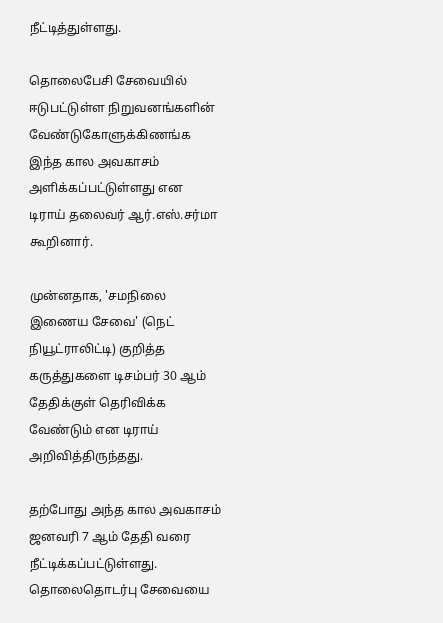நீட்டித்துள்ளது.

தொலைபேசி சேவையில் ஈடுபட்டுள்ள நிறுவனங்களின் வேண்டுகோளுக்கிணங்க இந்த கால அவகாசம் அளிக்கப்பட்டுள்ளது என டிராய் தலைவர் ஆர்.எஸ்.சர்மா கூறினார்.

முன்னதாக, 'சமநிலை இணைய சேவை' (நெட் நியூட்ராலிட்டி) குறித்த கருத்துகளை டிசம்பர் 30 ஆம் தேதிக்குள் தெரிவிக்க வேண்டும் என டிராய் அறிவித்திருந்தது.

தற்போது அந்த கால அவகாசம் ஜனவரி 7 ஆம் தேதி வரை நீட்டிக்கப்பட்டுள்ளது. தொலைதொடர்பு சேவையை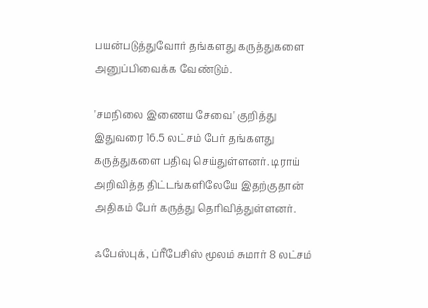பயன்படுத்துவோர் தங்களது கருத்துகளை அனுப்பிவைக்க வேண்டும்.

'சமநிலை இணைய சேவை' குறித்து இதுவரை 16.5 லட்சம் பேர் தங்களது கருத்துகளை பதிவு செய்துள்ளனர். டிராய் அறிவித்த திட்டங்களிலேயே இதற்குதான் அதிகம் பேர் கருத்து தெரிவித்துள்ளனர்.

ஃபேஸ்புக், ப்ரீபேசிஸ் மூலம் சுமார் 8 லட்சம்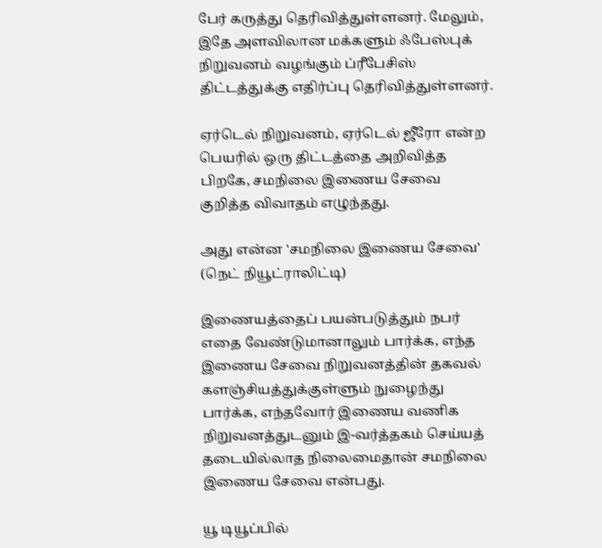பேர் கருத்து தெரிவித்துள்ளனர். மேலும், இதே அளவிலான மக்களும் ஃபேஸ்புக் நிறுவனம் வழங்கும் ப்ரீபேசிஸ் திட்டத்துக்கு எதிர்ப்பு தெரிவித்துள்ளனர்.

ஏர்டெல் நிறுவனம், ஏர்டெல் ஜீரோ என்ற பெயரில் ஒரு திட்டத்தை அறிவித்த பிறகே, சமநிலை இணைய சேவை குறித்த விவாதம் எழுந்தது.

அது என்ன 'சமநிலை இணைய சேவை' (நெட் நியூட்ராலிட்டி)

இணையத்தைப் பயன்படுத்தும் நபர் எதை வேண்டுமானாலும் பார்க்க, எந்த இணைய சேவை நிறுவனத்தின் தகவல் களஞ்சியத்துக்குள்ளும் நுழைந்து பார்க்க, எந்தவோர் இணைய வணிக நிறுவனத்துடனும் இ-வர்த்தகம் செய்யத் தடையில்லாத நிலைமைதான் சமநிலை இணைய சேவை என்பது.

யூ டியூப்பில்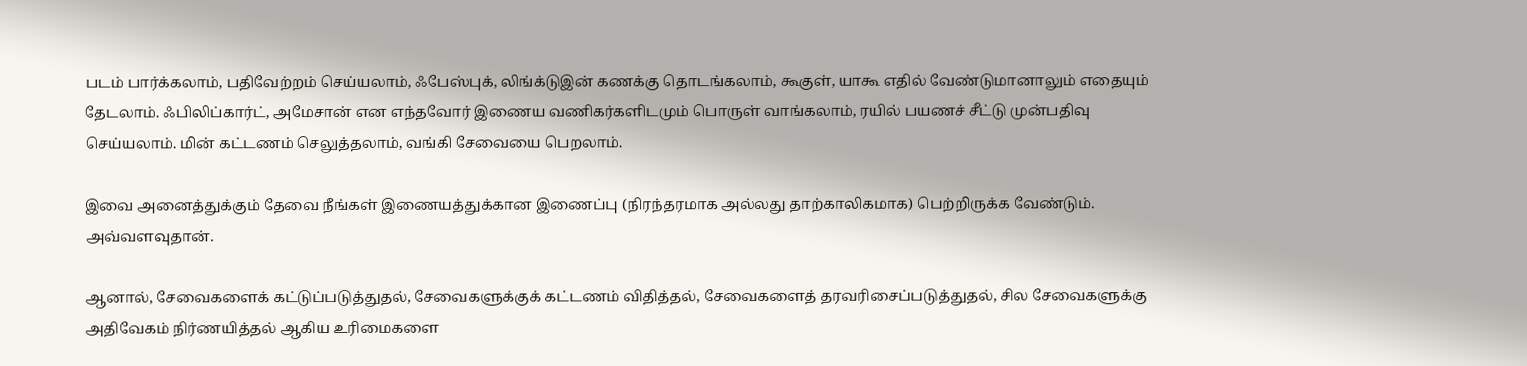படம் பார்க்கலாம், பதிவேற்றம் செய்யலாம், ஃபேஸ்புக், லிங்க்டுஇன் கணக்கு தொடங்கலாம், கூகுள், யாகூ எதில் வேண்டுமானாலும் எதையும் தேடலாம். ஃபிலிப்கார்ட், அமேசான் என எந்தவோர் இணைய வணிகர்களிடமும் பொருள் வாங்கலாம், ரயில் பயணச் சீட்டு முன்பதிவு செய்யலாம். மின் கட்டணம் செலுத்தலாம், வங்கி சேவையை பெறலாம்.

இவை அனைத்துக்கும் தேவை நீங்கள் இணையத்துக்கான இணைப்பு (நிரந்தரமாக அல்லது தாற்காலிகமாக) பெற்றிருக்க வேண்டும். அவ்வளவுதான்.

ஆனால், சேவைகளைக் கட்டுப்படுத்துதல், சேவைகளுக்குக் கட்டணம் விதித்தல், சேவைகளைத் தரவரிசைப்படுத்துதல், சில சேவைகளுக்கு அதிவேகம் நிர்ணயித்தல் ஆகிய உரிமைகளை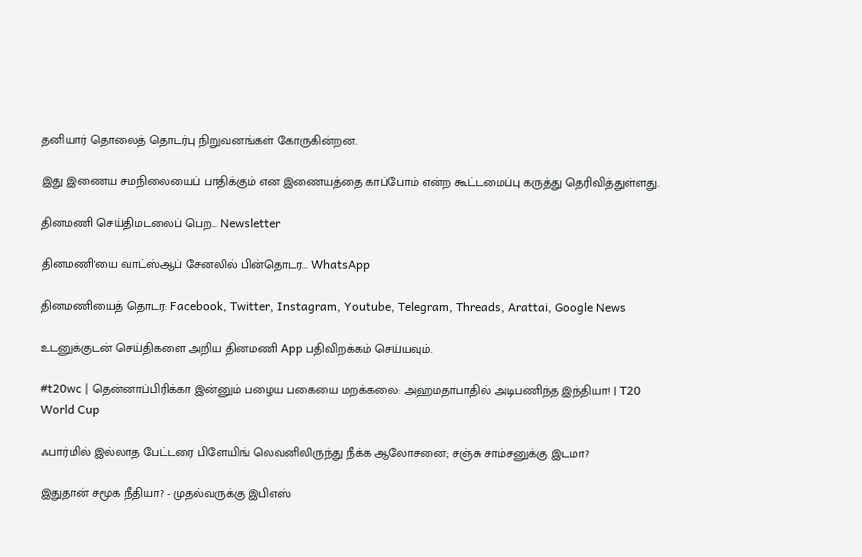தனியார் தொலைத் தொடர்பு நிறுவனங்கள் கோருகின்றன.

இது இணைய சமநிலையைப் பாதிக்கும் என இணையத்தை காப்போம் என்ற கூட்டமைப்பு கருத்து தெரிவித்துள்ளது.

தினமணி செய்திமடலைப் பெற... Newsletter

தினமணி'யை வாட்ஸ்ஆப் சேனலில் பின்தொடர... WhatsApp

தினமணியைத் தொடர: Facebook, Twitter, Instagram, Youtube, Telegram, Threads, Arattai, Google News

உடனுக்குடன் செய்திகளை அறிய தினமணி App பதிவிறக்கம் செய்யவும்.

#t20wc | தென்னாப்பிரிக்கா இன்னும் பழைய பகையை மறக்கலை: அஹமதாபாதில் அடிபணிந்த இந்தியா! | T20 World Cup

ஃபார்மில் இல்லாத பேட்டரை பிளேயிங் லெவனிலிருந்து நீக்க ஆலோசனை; சஞ்சு சாம்சனுக்கு இடமா?

இதுதான் சமூக நீதியா? - முதல்வருக்கு இபிஎஸ்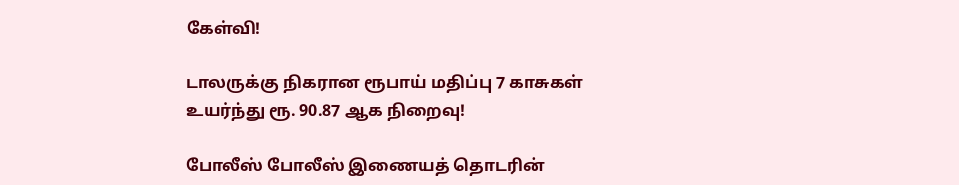கேள்வி!

டாலருக்கு நிகரான ரூபாய் மதிப்பு 7 காசுகள் உயர்ந்து ரூ. 90.87 ஆக நிறைவு!

போலீஸ் போலீஸ் இணையத் தொடரின்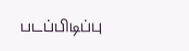படப்பிடிப்பு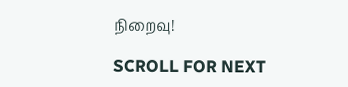நிறைவு!

SCROLL FOR NEXT